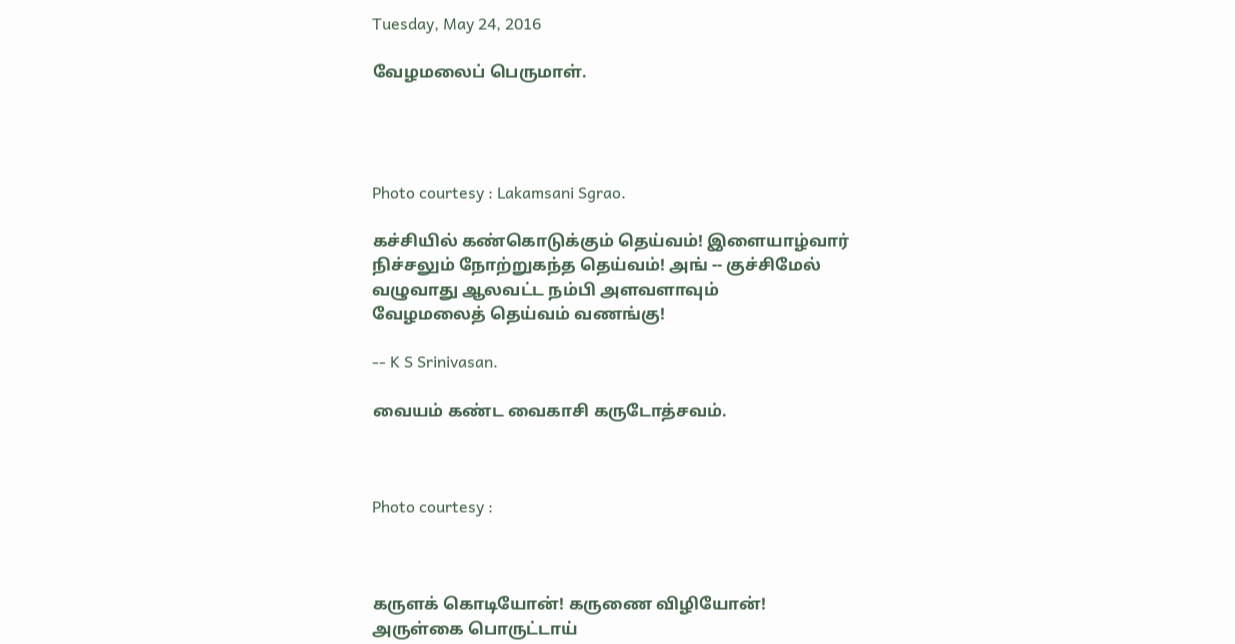Tuesday, May 24, 2016

வேழமலைப் பெருமாள்.




Photo courtesy : Lakamsani Sgrao.

கச்சியில் கண்கொடுக்கும் தெய்வம்! இளையாழ்வார்
நிச்சலும் நோற்றுகந்த தெய்வம்! அங் -- குச்சிமேல்
வழுவாது ஆலவட்ட நம்பி அளவளாவும்
வேழமலைத் தெய்வம் வணங்கு!

-- K S Srinivasan.

வையம் கண்ட வைகாசி கருடோத்சவம்.



Photo courtesy :



கருளக் கொடியோன்! கருணை விழியோன்!
அருள்கை பொருட்டாய்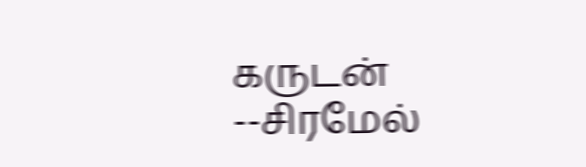கருடன் --சிரமேல்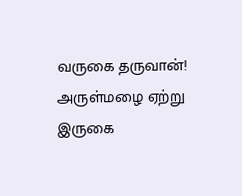வருகை தருவான்! அருள்மழை ஏற்று
இருகை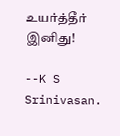உயர்த்தீர் இனிது!

--K S Srinivasan.